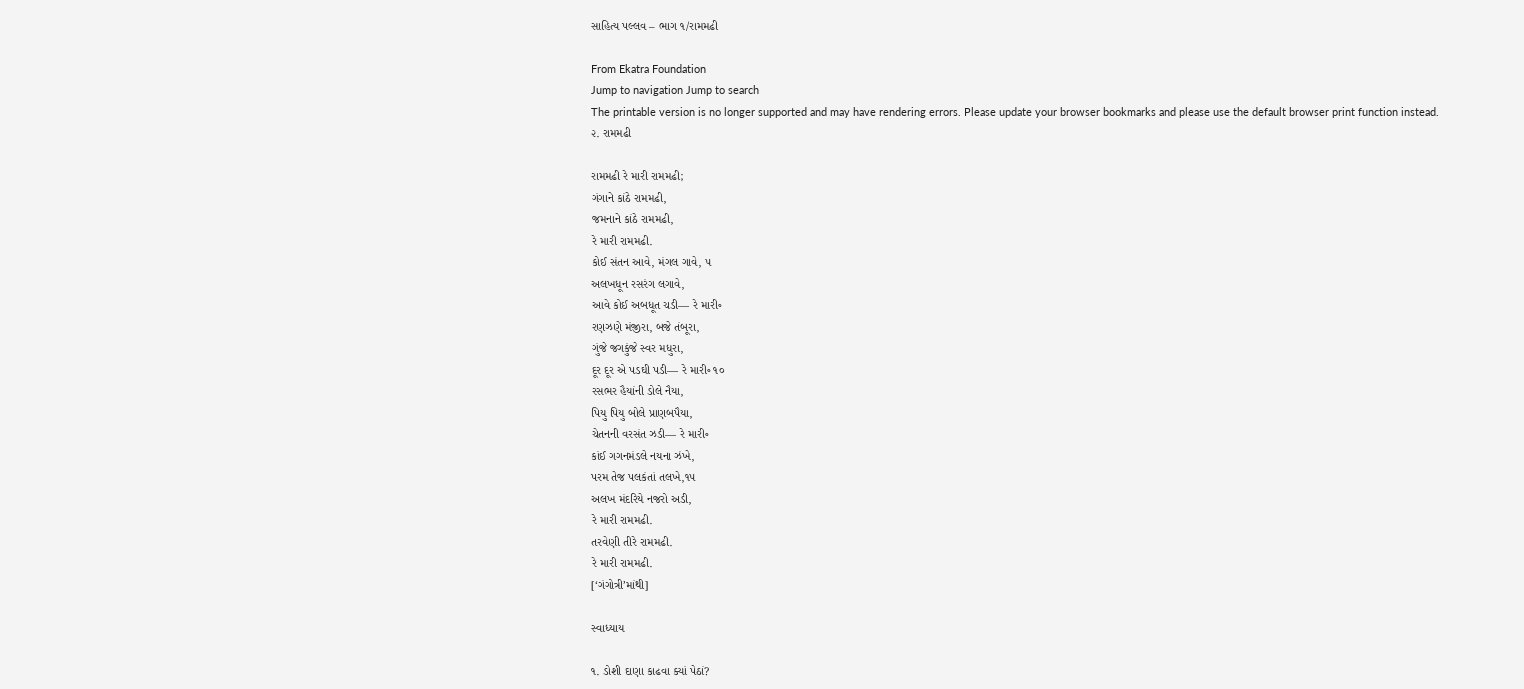સાહિત્ય પલ્લવ – ભાગ ૧/રામમઢી

From Ekatra Foundation
Jump to navigation Jump to search
The printable version is no longer supported and may have rendering errors. Please update your browser bookmarks and please use the default browser print function instead.
૨. રામમઢી

રામમઢી રે મારી રામમઢી;
ગંગાને કાંઠે રામમઢી,
જમનાને કાંઠે રામમઢી,
રે મારી રામમઢી.
કોઈ સંતન આવે, મંગલ ગાવે, ૫
અલખધૂન રસરંગ લગાવે,
આવે કોઈ અબધૂત ચડી— રે મારી૰
રણઝણે મંજીરા, બજે તંબૂરા,
ગુંજે જગકુંજે સ્વર મધુરા,
દૂર દૂર એ પડઘી પડી— રે મારી૰ ૧૦
રસભર હૈયાંની ડોલે નૈયા,
પિયુ પિયુ બોલે પ્રાણબપૈયા,
ચેતનની વરસંત ઝડી— રે મારી૰
કાંઈ ગગનમંડલે નયના ઝંખે,
પરમ તેજ પલકંતાં તલખે,૧૫
અલખ મંદરિયે નજરો અડી,
રે મારી રામમઢી.
તરવેણી તીરે રામમઢી.
રે મારી રામમઢી.
[‘ગંગોત્રી’માંથી]

સ્વાધ્યાય

૧. ડોશી દાણા કાઢવા ક્યાં પેઠાં?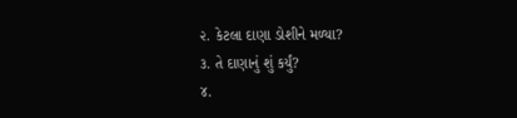૨. કેટલા દાણા ડોશીને મળ્યા?
૩. તે દાણાનું શું કર્યું?
૪.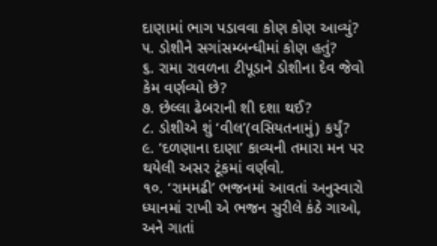દાણામાં ભાગ પડાવવા કોણ કોણ આવ્યું?
૫. ડોશીને સગાંસમ્બન્ધીમાં કોણ હતું?
૬. રામા રાવળના ટીપૂડાને ડોશીના દેવ જેવો કેમ વર્ણવ્યો છે?
૭. છેલ્લા ઢેબરાની શી દશા થઈ?
૮. ડોશીએ શું ‘વીલ’(વસિયતનામું) કર્યું?
૯. ‘દળણાના દાણા’ કાવ્યની તમારા મન પર થયેલી અસર ટૂંકમાં વર્ણવો.
૧૦. ‘રામમઢી’ ભજનમાં આવતાં અનુસ્વારો ધ્યાનમાં રાખી એ ભજન સુરીલે કંઠે ગાઓ, અને ગાતાં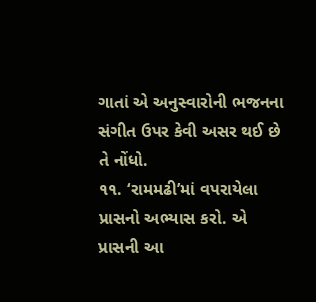ગાતાં એ અનુસ્વારોની ભજનના સંગીત ઉપર કેવી અસર થઈ છે તે નોંધો.
૧૧. ‘રામમઢી’માં વપરાયેલા પ્રાસનો અભ્યાસ કરો. એ પ્રાસની આ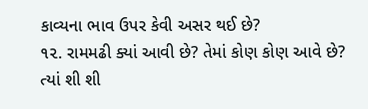કાવ્યના ભાવ ઉપર કેવી અસર થઈ છે?
૧૨. રામમઢી ક્યાં આવી છે? તેમાં કોણ કોણ આવે છે? ત્યાં શી શી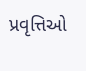પ્રવૃત્તિઓ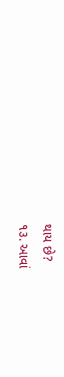થાય છે?
૧૩. આવાં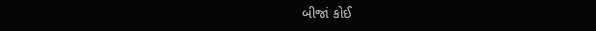બીજાં કોઈ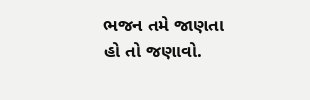ભજન તમે જાણતા હો તો જણાવો.